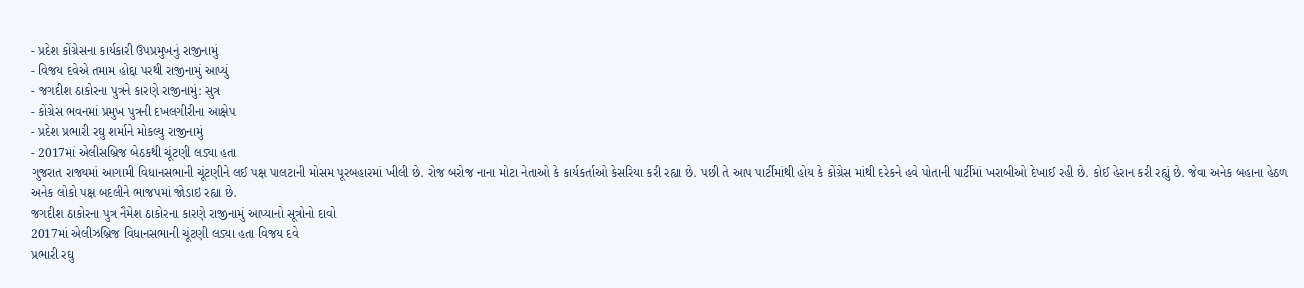- પ્રદેશ કોંગ્રેસના કાર્યકારી ઉપપ્રમુખનું રાજીનામું
- વિજય દવેએ તમામ હોદ્દા પરથી રાજીનામું આપ્યું
- જગદીશ ઠાકોરના પુત્રને કારણે રાજીનામું: સુત્ર
- કોંગ્રેસ ભવનમાં પ્રમુખ પુત્રની દખલગીરીના આક્ષેપ
- પ્રદેશ પ્રભારી રઘુ શર્માને મોકલ્યુ રાજીનામું
- 2017માં એલીસબ્રિજ બેઠકથી ચૂંટણી લડ્યા હતા
ગુજરાત રાજ્યમાં આગામી વિધાનસભાની ચૂંટણીને લઈ પક્ષ પાલટાની મોસમ પૂરબહારમાં ખીલી છે. રોજ બરોજ નાના મોટા નેતાઓ કે કાર્યકર્તાઓ કેસરિયા કરી રહ્યા છે. પછી તે આપ પાર્ટીમાંથી હોય કે કોંગ્રેસ માંથી દરેકને હવે પોતાની પાર્ટીમાં ખરાબીઓ દેખાઈ રહી છે. કોઈ હેરાન કરી રહ્યું છે. જેવા અનેક બહાના હેઠળ અનેક લોકો પક્ષ બદલીને ભાજપમાં જોડાઇ રહ્યા છે.
જગદીશ ઠાકોરના પુત્ર નૈમેશ ઠાકોરના કારણે રાજીનામું આપ્યાનો સૂત્રોનો દાવો
2017માં એલીઝબ્રિજ વિધાનસભાની ચૂંટણી લડ્યા હતા વિજય દવે
પ્રભારી રઘુ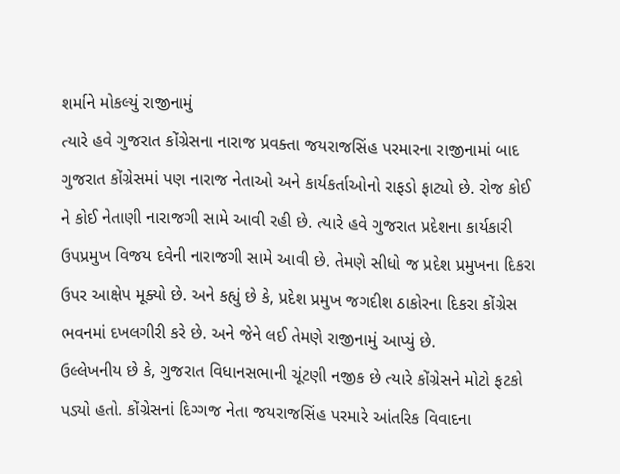શર્માને મોકલ્યું રાજીનામું
ત્યારે હવે ગુજરાત કોંગ્રેસના નારાજ પ્રવક્તા જયરાજસિંહ પરમારના રાજીનામાં બાદ ગુજરાત કોંગ્રેસમાં પણ નારાજ નેતાઓ અને કાર્યકર્તાઓનો રાફડો ફાટ્યો છે. રોજ કોઈ ને કોઈ નેતાણી નારાજગી સામે આવી રહી છે. ત્યારે હવે ગુજરાત પ્રદેશના કાર્યકારી ઉપપ્રમુખ વિજય દવેની નારાજગી સામે આવી છે. તેમણે સીધો જ પ્રદેશ પ્રમુખના દિકરા ઉપર આક્ષેપ મૂક્યો છે. અને કહ્યું છે કે, પ્રદેશ પ્રમુખ જગદીશ ઠાકોરના દિકરા કોંગ્રેસ ભવનમાં દખલગીરી કરે છે. અને જેને લઈ તેમણે રાજીનામું આપ્યું છે.
ઉલ્લેખનીય છે કે, ગુજરાત વિધાનસભાની ચૂંટણી નજીક છે ત્યારે કોંગ્રેસને મોટો ફટકો પડ્યો હતો. કોંગ્રેસનાં દિગ્ગજ નેતા જયરાજસિંહ પરમારે આંતરિક વિવાદના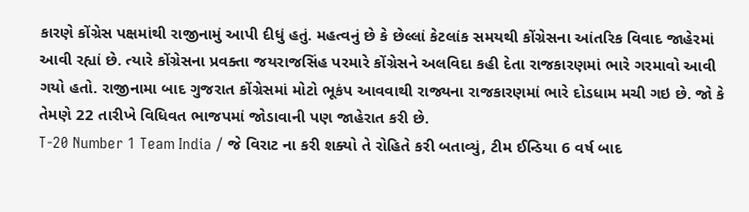કારણે કોંગ્રેસ પક્ષમાંથી રાજીનામું આપી દીધું હતું. મહત્વનું છે કે છેલ્લાં કેટલાંક સમયથી કોંગ્રેસના આંતરિક વિવાદ જાહેરમાં આવી રહ્યાં છે. ત્યારે કોંગ્રેસના પ્રવક્તા જયરાજસિંહ પરમારે કોંગ્રેસને અલવિદા કહી દેતા રાજકારણમાં ભારે ગરમાવો આવી ગયો હતો. રાજીનામા બાદ ગુજરાત કોંગ્રેસમાં મોટો ભૂકંપ આવવાથી રાજ્યના રાજકારણમાં ભારે દોડધામ મચી ગઇ છે. જો કે તેમણે 22 તારીખે વિધિવત ભાજપમાં જોડાવાની પણ જાહેરાત કરી છે.
T-20 Number 1 Team India / જે વિરાટ ના કરી શક્યો તે રોહિતે કરી બતાવ્યું, ટીમ ઈન્ડિયા 6 વર્ષ બાદ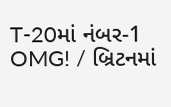T-20માં નંબર-1
OMG! / બ્રિટનમાં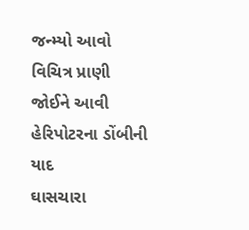જન્મ્યો આવો વિચિત્ર પ્રાણી જોઈને આવી હેરિપોટરના ડોંબીની યાદ
ઘાસચારા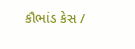કૌભાંડ કેસ /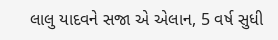લાલુ યાદવને સજા એ એલાન, 5 વર્ષ સુધી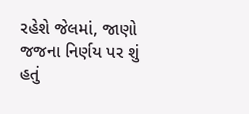રહેશે જેલમાં, જાણો જજના નિર્ણય પર શું હતું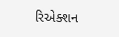રિએક્શન